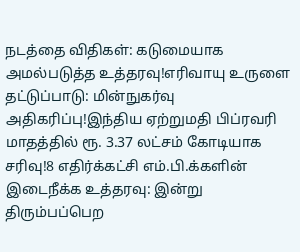நடத்தை விதிகள்: கடுமையாக அமல்படுத்த உத்தரவு!எரிவாயு உருளை தட்டுப்பாடு: மின்நுகர்வு அதிகரிப்பு!இந்திய ஏற்றுமதி பிப்ரவரி மாதத்தில் ரூ. 3.37 லட்சம் கோடியாக சரிவு!8 எதிர்க்கட்சி எம்.பி.க்களின் இடைநீக்க உத்தரவு: இன்று திரும்பப்பெற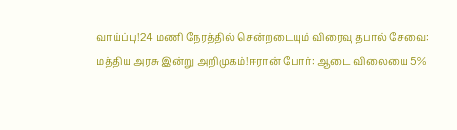வாய்ப்பு!24 மணி நேரத்தில் சென்றடையும் விரைவு தபால் சேவை: மத்திய அரசு இன்று அறிமுகம்!ஈரான் போர்: ஆடை விலையை 5%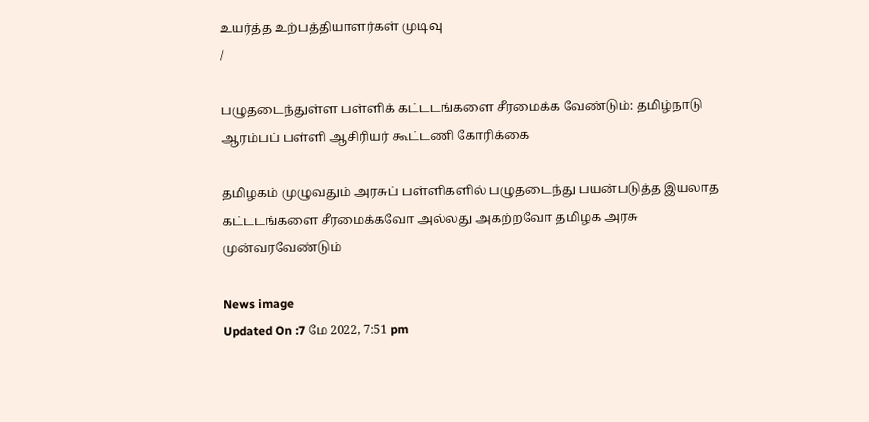உயர்த்த உற்பத்தியாளர்கள் முடிவு
/

பழுதடைந்துள்ள பள்ளிக் கட்டடங்களை சீரமைக்க வேண்டும்: தமிழ்நாடு ஆரம்பப் பள்ளி ஆசிரியர் கூட்டணி கோரிக்கை

தமிழகம் முழுவதும் அரசுப் பள்ளிகளில் பழுதடைந்து பயன்படுத்த இயலாத கட்டடங்களை சீரமைக்கவோ அல்லது அகற்றவோ தமிழக அரசு முன்வரவேண்டும்

News image
Updated On :7 மே 2022, 7:51 pm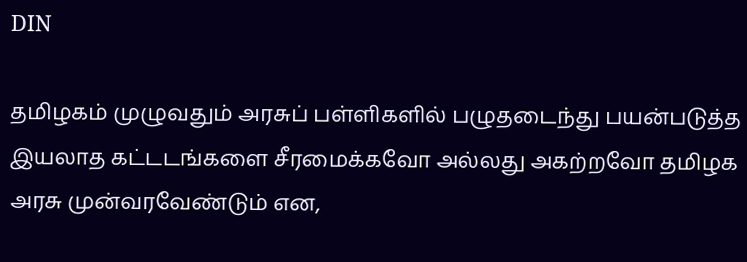DIN

தமிழகம் முழுவதும் அரசுப் பள்ளிகளில் பழுதடைந்து பயன்படுத்த இயலாத கட்டடங்களை சீரமைக்கவோ அல்லது அகற்றவோ தமிழக அரசு முன்வரவேண்டும் என,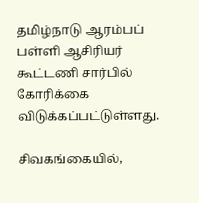தமிழ்நாடு ஆரம்பப் பள்ளி ஆசிரியர் கூட்டணி சார்பில் கோரிக்கை விடுக்கப்பட்டுள்ளது.

சிவகங்கையில்,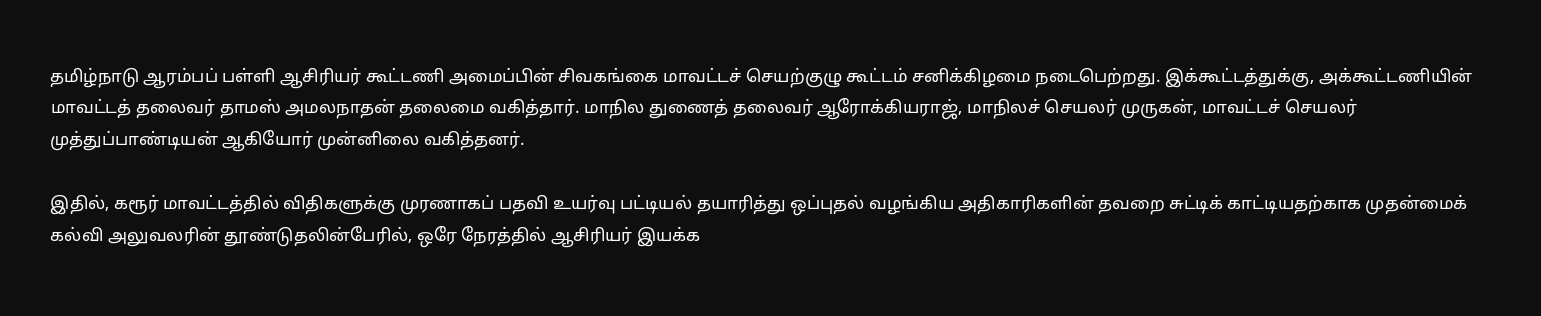தமிழ்நாடு ஆரம்பப் பள்ளி ஆசிரியர் கூட்டணி அமைப்பின் சிவகங்கை மாவட்டச் செயற்குழு கூட்டம் சனிக்கிழமை நடைபெற்றது. இக்கூட்டத்துக்கு, அக்கூட்டணியின் மாவட்டத் தலைவர் தாமஸ் அமலநாதன் தலைமை வகித்தார். மாநில துணைத் தலைவர் ஆரோக்கியராஜ், மாநிலச் செயலர் முருகன், மாவட்டச் செயலர் முத்துப்பாண்டியன் ஆகியோர் முன்னிலை வகித்தனர்.

இதில், கரூர் மாவட்டத்தில் விதிகளுக்கு முரணாகப் பதவி உயர்வு பட்டியல் தயாரித்து ஒப்புதல் வழங்கிய அதிகாரிகளின் தவறை சுட்டிக் காட்டியதற்காக முதன்மைக் கல்வி அலுவலரின் தூண்டுதலின்பேரில், ஒரே நேரத்தில் ஆசிரியர் இயக்க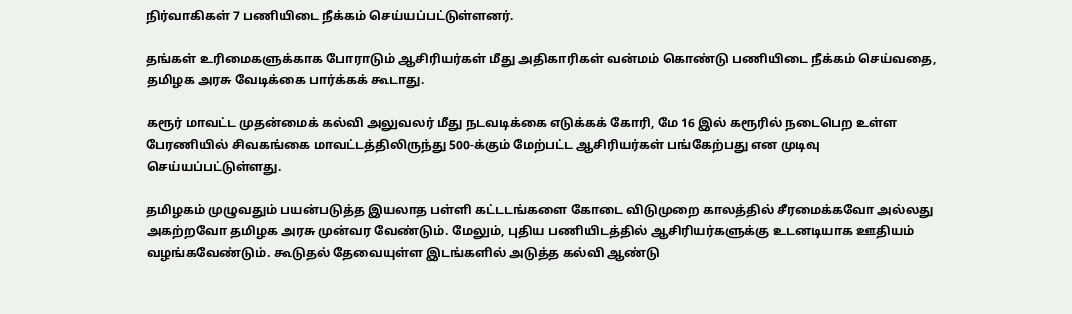நிர்வாகிகள் 7 பணியிடை நீக்கம் செய்யப்பட்டுள்ளனர்.

தங்கள் உரிமைகளுக்காக போராடும் ஆசிரியர்கள் மீது அதிகாரிகள் வன்மம் கொண்டு பணியிடை நீக்கம் செய்வதை, தமிழக அரசு வேடிக்கை பார்க்கக் கூடாது.

கரூர் மாவட்ட முதன்மைக் கல்வி அலுவலர் மீது நடவடிக்கை எடுக்கக் கோரி, மே 16 இல் கரூரில் நடைபெற உள்ள பேரணியில் சிவகங்கை மாவட்டத்திலிருந்து 500-க்கும் மேற்பட்ட ஆசிரியர்கள் பங்கேற்பது என முடிவு செய்யப்பட்டுள்ளது.

தமிழகம் முழுவதும் பயன்படுத்த இயலாத பள்ளி கட்டடங்களை கோடை விடுமுறை காலத்தில் சீரமைக்கவோ அல்லது அகற்றவோ தமிழக அரசு முன்வர வேண்டும். மேலும், புதிய பணியிடத்தில் ஆசிரியர்களுக்கு உடனடியாக ஊதியம் வழங்கவேண்டும். கூடுதல் தேவையுள்ள இடங்களில் அடுத்த கல்வி ஆண்டு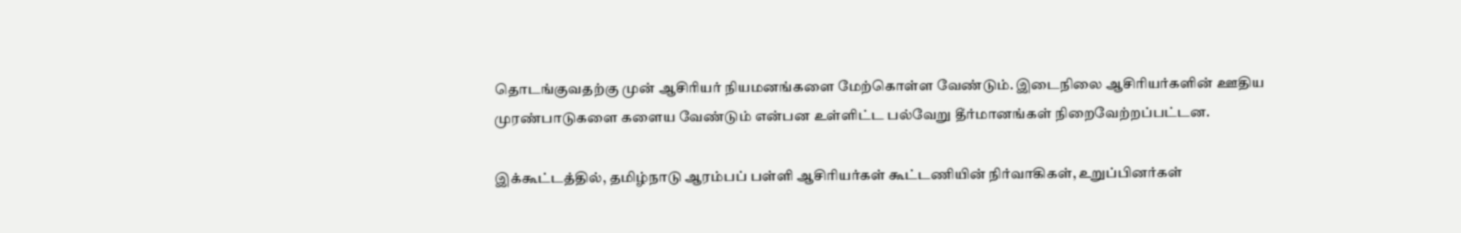தொடங்குவதற்கு முன் ஆசிரியர் நியமனங்களை மேற்கொள்ள வேண்டும். இடைநிலை ஆசிரியர்களின் ஊதிய முரண்பாடுகளை களைய வேண்டும் என்பன உள்ளிட்ட பல்வேறு தீர்மானங்கள் நிறைவேற்றப்பட்டன.

இக்கூட்டத்தில், தமிழ்நாடு ஆரம்பப் பள்ளி ஆசிரியர்கள் கூட்டணியின் நிர்வாகிகள், உறுப்பினர்கள்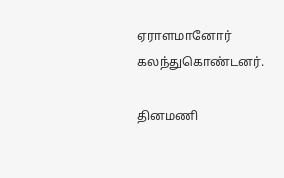ஏராளமானோர் கலந்துகொண்டனர்.

தினமணி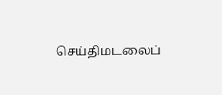செய்திமடலைப்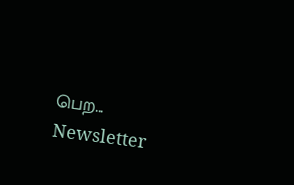பெற... Newsletter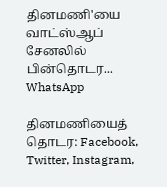தினமணி'யை வாட்ஸ்ஆப் சேனலில் பின்தொடர... WhatsApp

தினமணியைத் தொடர: Facebook, Twitter, Instagram,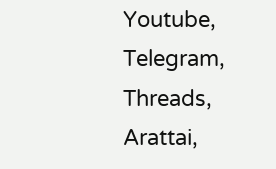Youtube, Telegram, Threads, Arattai,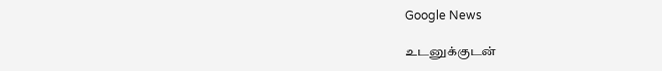Google News

உடனுக்குடன்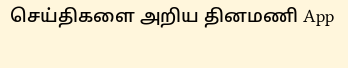செய்திகளை அறிய தினமணி App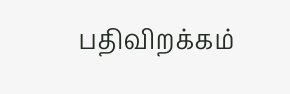பதிவிறக்கம்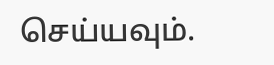செய்யவும்.